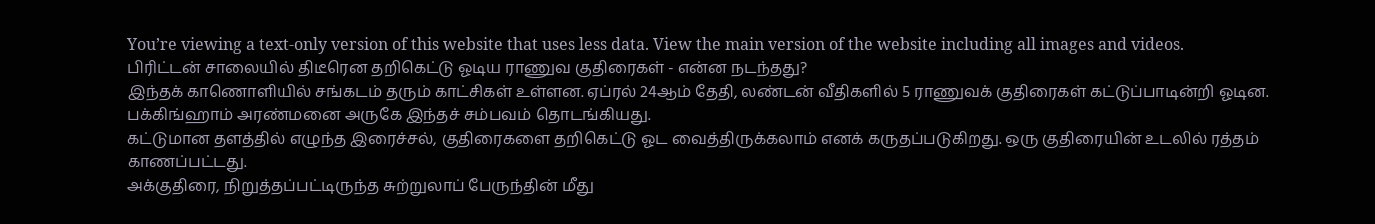You’re viewing a text-only version of this website that uses less data. View the main version of the website including all images and videos.
பிரிட்டன் சாலையில் திடீரென தறிகெட்டு ஓடிய ராணுவ குதிரைகள் - என்ன நடந்தது?
இந்தக் காணொளியில் சங்கடம் தரும் காட்சிகள் உள்ளன. ஏப்ரல் 24ஆம் தேதி, லண்டன் வீதிகளில் 5 ராணுவக் குதிரைகள் கட்டுப்பாடின்றி ஓடின. பக்கிங்ஹாம் அரண்மனை அருகே இந்தச் சம்பவம் தொடங்கியது.
கட்டுமான தளத்தில் எழுந்த இரைச்சல், குதிரைகளை தறிகெட்டு ஓட வைத்திருக்கலாம் எனக் கருதப்படுகிறது. ஒரு குதிரையின் உடலில் ரத்தம் காணப்பட்டது.
அக்குதிரை, நிறுத்தப்பட்டிருந்த சுற்றுலாப் பேருந்தின் மீது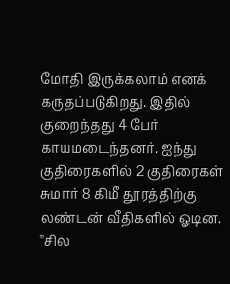மோதி இருக்கலாம் எனக் கருதப்படுகிறது. இதில் குறைந்தது 4 பேர் காயமடைந்தனர். ஐந்து குதிரைகளில் 2 குதிரைகள் சுமார் 8 கிமீ தூரத்திற்கு லண்டன் வீதிகளில் ஓடின.
''சில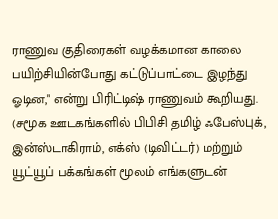ராணுவ குதிரைகள் வழக்கமான காலை பயிற்சியின்போது கட்டுப்பாட்டை இழந்து ஓடின," என்று பிரிட்டிஷ் ராணுவம் கூறியது.
(சமூக ஊடகங்களில் பிபிசி தமிழ் ஃபேஸ்புக், இன்ஸ்டாகிராம், எக்ஸ் (டிவிட்டர்) மற்றும் யூட்யூப் பக்கங்கள் மூலம் எங்களுடன்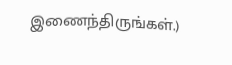இணைந்திருங்கள்.)